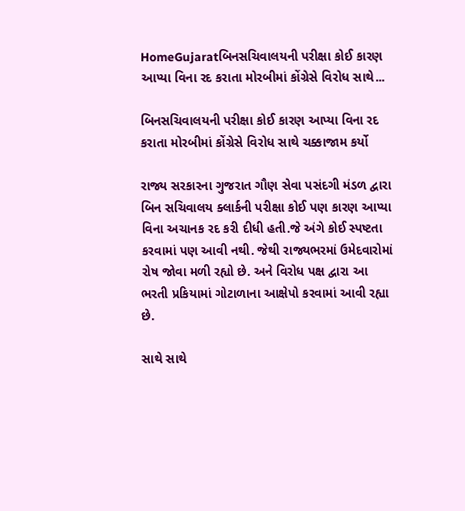HomeGujaratબિનસચિવાલયની પરીક્ષા કોઈ કારણ આપ્યા વિના રદ કરાતા મોરબીમાં કોંગ્રેસે વિરોધ સાથે...

બિનસચિવાલયની પરીક્ષા કોઈ કારણ આપ્યા વિના રદ કરાતા મોરબીમાં કોંગ્રેસે વિરોધ સાથે ચક્કાજામ કર્યો

રાજ્ય સરકારના ગુજરાત ગૌણ સેવા પસંદગી મંડળ દ્વારા બિન સચિવાલય ક્લાર્કની પરીક્ષા કોઈ પણ કારણ આપ્યા વિના અચાનક રદ કરી દીધી હતી.જે અંગે કોઈ સ્પષ્ટતા કરવામાં પણ આવી નથી. જેથી રાજ્યભરમાં ઉમેદવારોમાં રોષ જોવા મળી રહ્યો છે. અને વિરોધ પક્ષ દ્વારા આ ભરતી પ્રકિયામાં ગોટાળાના આક્ષેપો કરવામાં આવી રહ્યા છે.

સાથે સાથે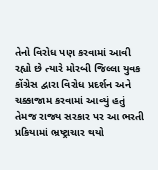તેનો વિરોધ પણ કરવામાં આવી રહ્યો છે ત્યારે મોરબી જિલ્લા યુવક કોંગ્રેસ દ્વારા વિરોધ પ્રદર્શન અને ચક્કાજામ કરવામાં આવ્યું હતું તેમજ રાજ્ય સરકાર પર આ ભરતી પ્રકિયામાં ભ્રષ્ટ્રાચાર થયો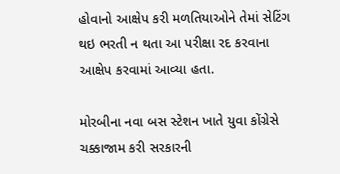હોવાનો આક્ષેપ કરી મળતિયાઓને તેમાં સેટિંગ થઇ ભરતી ન થતા આ પરીક્ષા રદ કરવાના આક્ષેપ કરવામાં આવ્યા હતા.

મોરબીના નવા બસ સ્ટેશન ખાતે યુવા કોંગ્રેસે ચક્કાજામ કરી સરકારની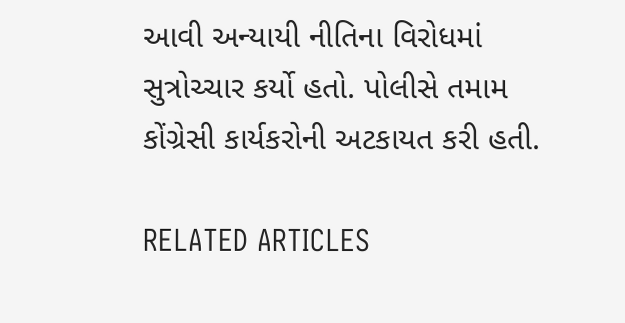આવી અન્યાયી નીતિના વિરોધમાં સુત્રોચ્ચાર કર્યો હતો. પોલીસે તમામ કોંગ્રેસી કાર્યકરોની અટકાયત કરી હતી.

RELATED ARTICLES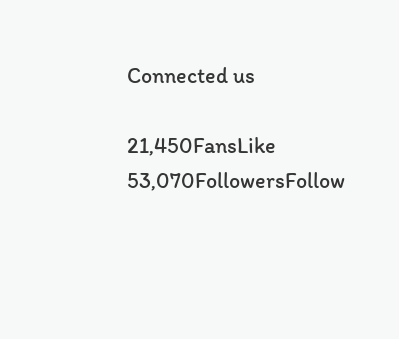Connected us

21,450FansLike
53,070FollowersFollow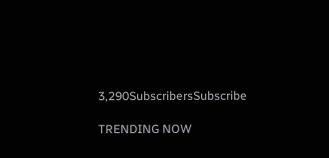3,290SubscribersSubscribe

TRENDING NOW